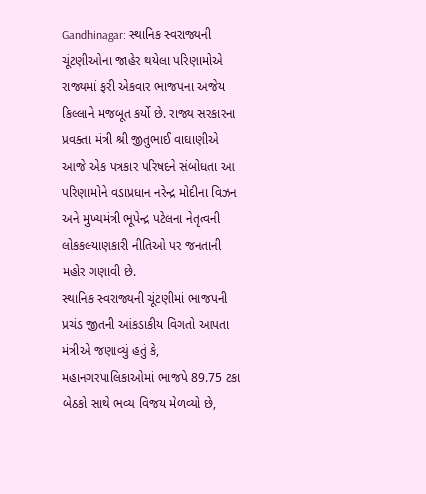Gandhinagar: સ્થાનિક સ્વરાજ્યની ચૂંટણીઓના જાહેર થયેલા પરિણામોએ રાજ્યમાં ફરી એકવાર ભાજપના અજેય કિલ્લાને મજબૂત કર્યો છે. રાજ્ય સરકારના પ્રવક્તા મંત્રી શ્રી જીતુભાઈ વાઘાણીએ આજે એક પત્રકાર પરિષદને સંબોધતા આ પરિણામોને વડાપ્રધાન નરેન્દ્ર મોદીના વિઝન અને મુખ્યમંત્રી ભૂપેન્દ્ર પટેલના નેતૃત્વની લોકકલ્યાણકારી નીતિઓ પર જનતાની મહોર ગણાવી છે.
સ્થાનિક સ્વરાજ્યની ચૂંટણીમાં ભાજપની પ્રચંડ જીતની આંકડાકીય વિગતો આપતા મંત્રીએ જણાવ્યું હતું કે, મહાનગરપાલિકાઓમાં ભાજપે 89.75 ટકા બેઠકો સાથે ભવ્ય વિજય મેળવ્યો છે,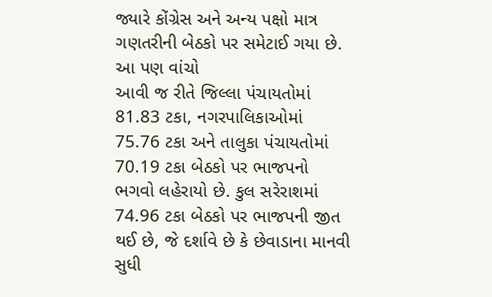જ્યારે કોંગ્રેસ અને અન્ય પક્ષો માત્ર ગણતરીની બેઠકો પર સમેટાઈ ગયા છે.
આ પણ વાંચો
આવી જ રીતે જિલ્લા પંચાયતોમાં 81.83 ટકા, નગરપાલિકાઓમાં 75.76 ટકા અને તાલુકા પંચાયતોમાં 70.19 ટકા બેઠકો પર ભાજપનો ભગવો લહેરાયો છે. કુલ સરેરાશમાં 74.96 ટકા બેઠકો પર ભાજપની જીત થઈ છે, જે દર્શાવે છે કે છેવાડાના માનવી સુધી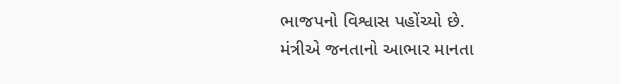ભાજપનો વિશ્વાસ પહોંચ્યો છે.
મંત્રીએ જનતાનો આભાર માનતા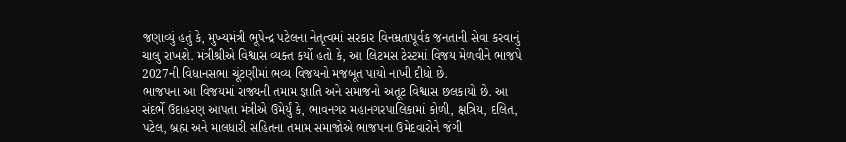જણાવ્યું હતું કે, મુખ્યમંત્રી ભૂપેન્દ્ર પટેલના નેતૃત્વમાં સરકાર વિનમ્રતાપૂર્વક જનતાની સેવા કરવાનું ચાલુ રાખશે. મંત્રીશ્રીએ વિશ્વાસ વ્યક્ત કર્યો હતો કે, આ લિટમસ ટેસ્ટમાં વિજય મેળવીને ભાજપે 2027ની વિધાનસભા ચૂંટણીમાં ભવ્ય વિજયનો મજબૂત પાયો નાખી દીધો છે.
ભાજપના આ વિજયમાં રાજ્યની તમામ જ્ઞાતિ અને સમાજનો અતૂટ વિશ્વાસ છલકાયો છે. આ સંદર્ભે ઉદાહરણ આપતા મંત્રીએ ઉમેર્યું કે, ભાવનગર મહાનગરપાલિકામાં કોળી, ક્ષત્રિય, દલિત, પટેલ, બ્રહ્મ અને માલધારી સહિતના તમામ સમાજોએ ભાજપના ઉમેદવારોને જંગી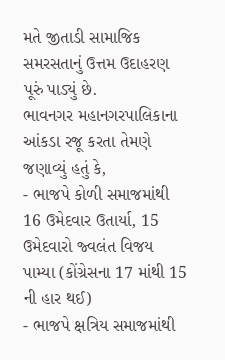મતે જીતાડી સામાજિક સમરસતાનું ઉત્તમ ઉદાહરણ પૂરું પાડ્યું છે.
ભાવનગર મહાનગરપાલિકાના આંકડા રજૂ કરતા તેમણે જણાવ્યું હતું કે,
- ભાજપે કોળી સમાજમાંથી 16 ઉમેદવાર ઉતાર્યા, 15 ઉમેદવારો જ્વલંત વિજય પામ્યા (કોંગ્રેસના 17 માંથી 15 ની હાર થઈ)
- ભાજપે ક્ષત્રિય સમાજમાંથી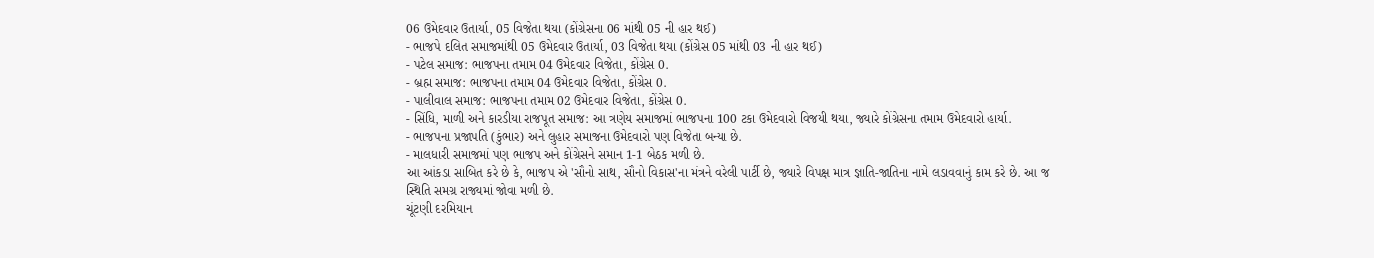06 ઉમેદવાર ઉતાર્યા, 05 વિજેતા થયા (કોંગ્રેસના 06 માંથી 05 ની હાર થઈ)
- ભાજપે દલિત સમાજમાંથી 05 ઉમેદવાર ઉતાર્યા, 03 વિજેતા થયા (કોંગ્રેસ 05 માંથી 03 ની હાર થઈ)
- પટેલ સમાજ: ભાજપના તમામ 04 ઉમેદવાર વિજેતા, કોંગ્રેસ 0.
- બ્રહ્મ સમાજ: ભાજપના તમામ 04 ઉમેદવાર વિજેતા, કોંગ્રેસ 0.
- પાલીવાલ સમાજ: ભાજપના તમામ 02 ઉમેદવાર વિજેતા, કોંગ્રેસ 0.
- સિંધિ, માળી અને કારડીયા રાજપૂત સમાજ: આ ત્રણેય સમાજમાં ભાજપના 100 ટકા ઉમેદવારો વિજયી થયા, જ્યારે કોંગ્રેસના તમામ ઉમેદવારો હાર્યા.
- ભાજપના પ્રજાપતિ (કુંભાર) અને લુહાર સમાજના ઉમેદવારો પણ વિજેતા બન્યા છે.
- માલધારી સમાજમાં પણ ભાજપ અને કોંગ્રેસને સમાન 1-1 બેઠક મળી છે.
આ આંકડા સાબિત કરે છે કે, ભાજપ એ 'સૌનો સાથ, સૌનો વિકાસ'ના મંત્રને વરેલી પાર્ટી છે, જ્યારે વિપક્ષ માત્ર જ્ઞાતિ-જાતિના નામે લડાવવાનું કામ કરે છે. આ જ સ્થિતિ સમગ્ર રાજ્યમાં જોવા મળી છે.
ચૂંટણી દરમિયાન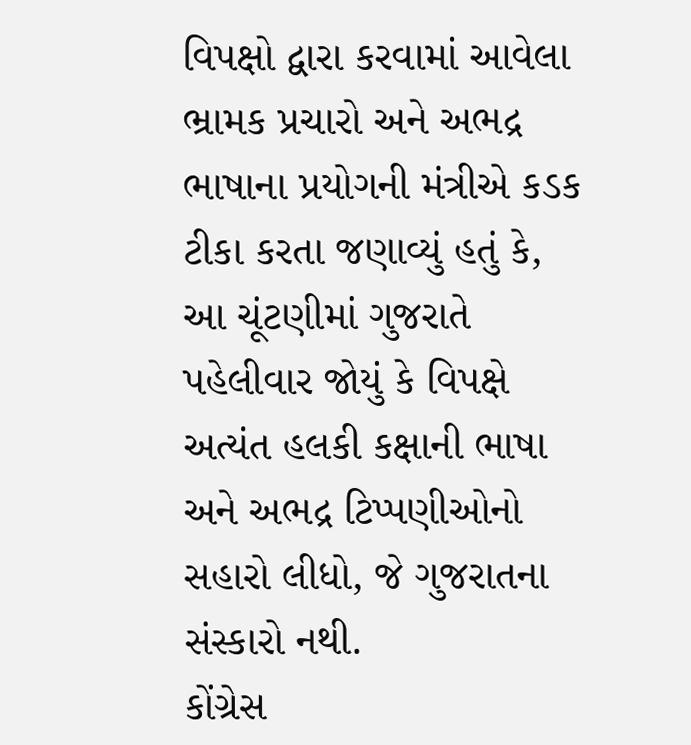વિપક્ષો દ્વારા કરવામાં આવેલા ભ્રામક પ્રચારો અને અભદ્ર ભાષાના પ્રયોગની મંત્રીએ કડક ટીકા કરતા જણાવ્યું હતું કે, આ ચૂંટણીમાં ગુજરાતે પહેલીવાર જોયું કે વિપક્ષે અત્યંત હલકી કક્ષાની ભાષા અને અભદ્ર ટિપ્પણીઓનો સહારો લીધો, જે ગુજરાતના સંસ્કારો નથી.
કોંગ્રેસ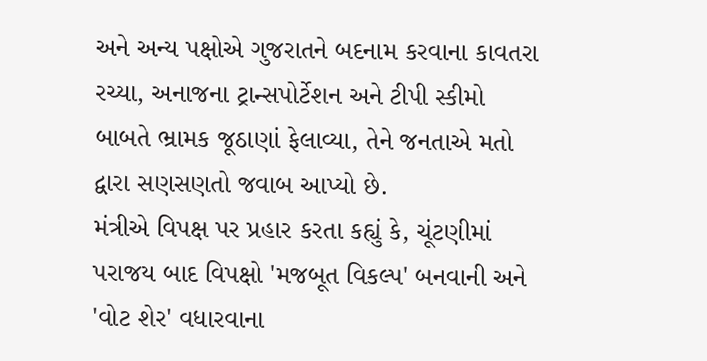અને અન્ય પક્ષોએ ગુજરાતને બદનામ કરવાના કાવતરા રચ્યા, અનાજના ટ્રાન્સપોર્ટેશન અને ટીપી સ્કીમો બાબતે ભ્રામક જૂઠાણાં ફેલાવ્યા, તેને જનતાએ મતો દ્વારા સણસણતો જવાબ આપ્યો છે.
મંત્રીએ વિપક્ષ પર પ્રહાર કરતા કહ્યું કે, ચૂંટણીમાં પરાજય બાદ વિપક્ષો 'મજબૂત વિકલ્પ' બનવાની અને 'વોટ શેર' વધારવાના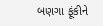બણગા ફૂંકીને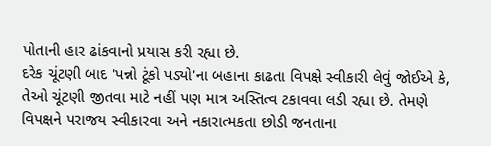પોતાની હાર ઢાંકવાનો પ્રયાસ કરી રહ્યા છે.
દરેક ચૂંટણી બાદ 'પન્નો ટૂંકો પડ્યો'ના બહાના કાઢતા વિપક્ષે સ્વીકારી લેવું જોઈએ કે, તેઓ ચૂંટણી જીતવા માટે નહીં પણ માત્ર અસ્તિત્વ ટકાવવા લડી રહ્યા છે. તેમણે વિપક્ષને પરાજય સ્વીકારવા અને નકારાત્મકતા છોડી જનતાના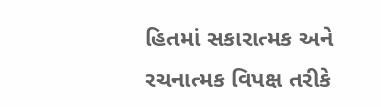હિતમાં સકારાત્મક અને રચનાત્મક વિપક્ષ તરીકે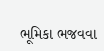ભૂમિકા ભજવવા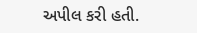અપીલ કરી હતી.